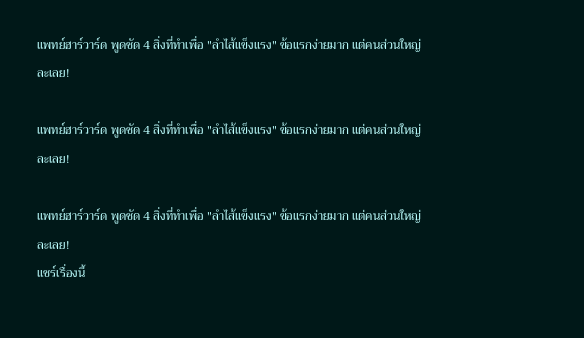แพทย์ฮาร์วาร์ด พูดชัด 4 สิ่งที่ทำเพื่อ "ลำไส้แข็งแรง" ข้อแรกง่ายมาก แต่คนส่วนใหญ่ละเลย!

แพทย์ฮาร์วาร์ด พูดชัด 4 สิ่งที่ทำเพื่อ "ลำไส้แข็งแรง" ข้อแรกง่ายมาก แต่คนส่วนใหญ่ละเลย!

แพทย์ฮาร์วาร์ด พูดชัด 4 สิ่งที่ทำเพื่อ "ลำไส้แข็งแรง" ข้อแรกง่ายมาก แต่คนส่วนใหญ่ละเลย!
แชร์เรื่องนี้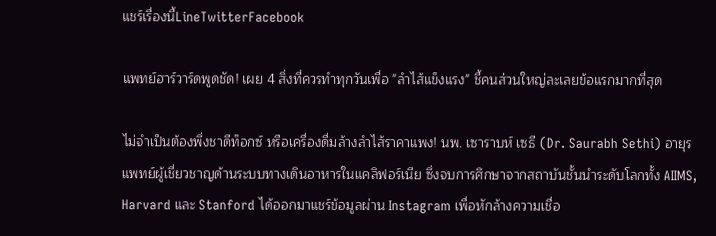แชร์เรื่องนี้LineTwitterFacebook

แพทย์ฮาร์วาร์ดพูดชัด! เผย 4 สิ่งที่ควรทำทุกวันเพื่อ "ลำไส้แข็งแรง" ชี้คนส่วนใหญ่ละเลยข้อแรกมากที่สุด

ไม่จำเป็นต้องพึ่งชาดีท็อกซ์ หรือเครื่องดื่มล้างลำไส้ราคาแพง! นพ. เซาราบห์ เซธี (Dr. Saurabh Sethi) อายุรแพทย์ผู้เชี่ยวชาญด้านระบบทางเดินอาหารในแคลิฟอร์เนีย ซึ่งจบการศึกษาจากสถาบันชั้นนำระดับโลกทั้ง AIIMS, Harvard และ Stanford ได้ออกมาแชร์ข้อมูลผ่าน Instagram เพื่อหักล้างความเชื่อ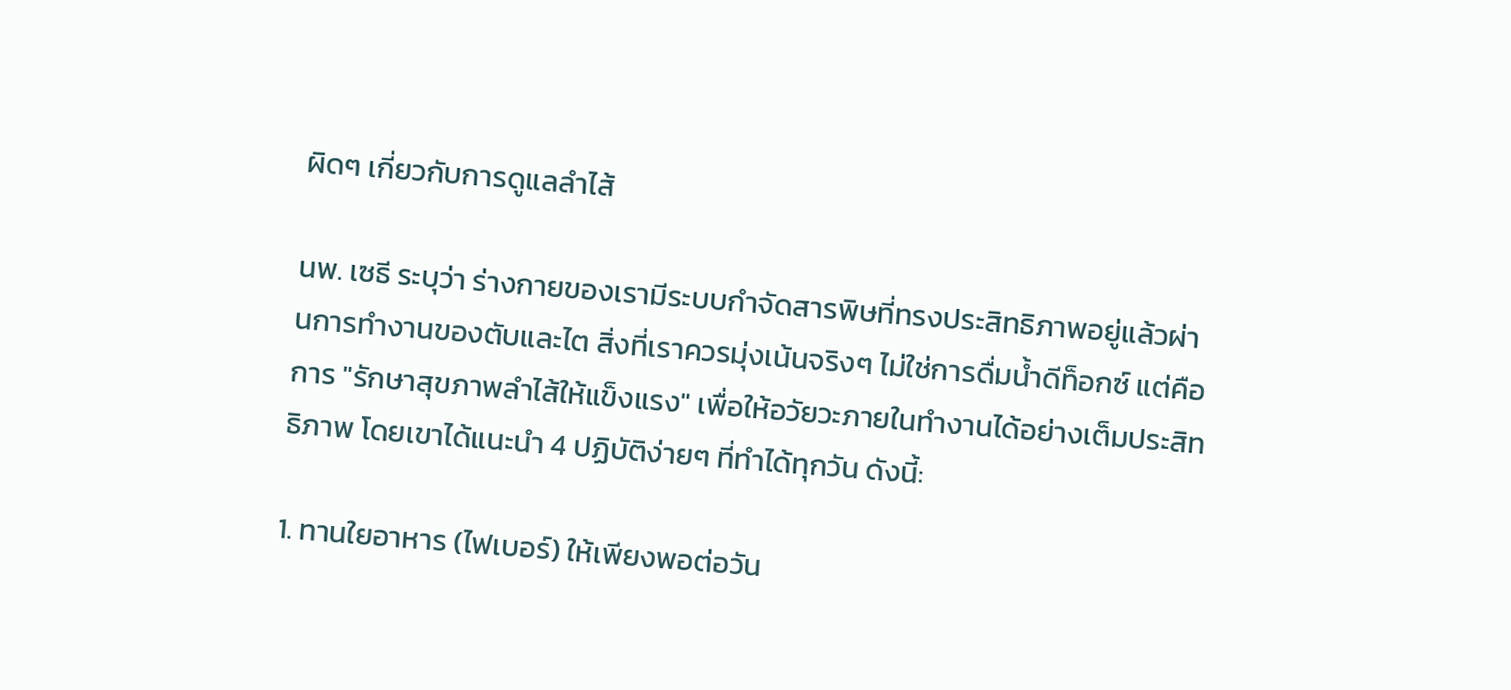ผิดๆ เกี่ยวกับการดูแลลำไส้

นพ. เซธี ระบุว่า ร่างกายของเรามีระบบกำจัดสารพิษที่ทรงประสิทธิภาพอยู่แล้วผ่านการทำงานของตับและไต สิ่งที่เราควรมุ่งเน้นจริงๆ ไม่ใช่การดื่มน้ำดีท็อกซ์ แต่คือการ "รักษาสุขภาพลำไส้ให้แข็งแรง" เพื่อให้อวัยวะภายในทำงานได้อย่างเต็มประสิทธิภาพ โดยเขาได้แนะนำ 4 ปฏิบัติง่ายๆ ที่ทำได้ทุกวัน ดังนี้:

1. ทานใยอาหาร (ไฟเบอร์) ให้เพียงพอต่อวัน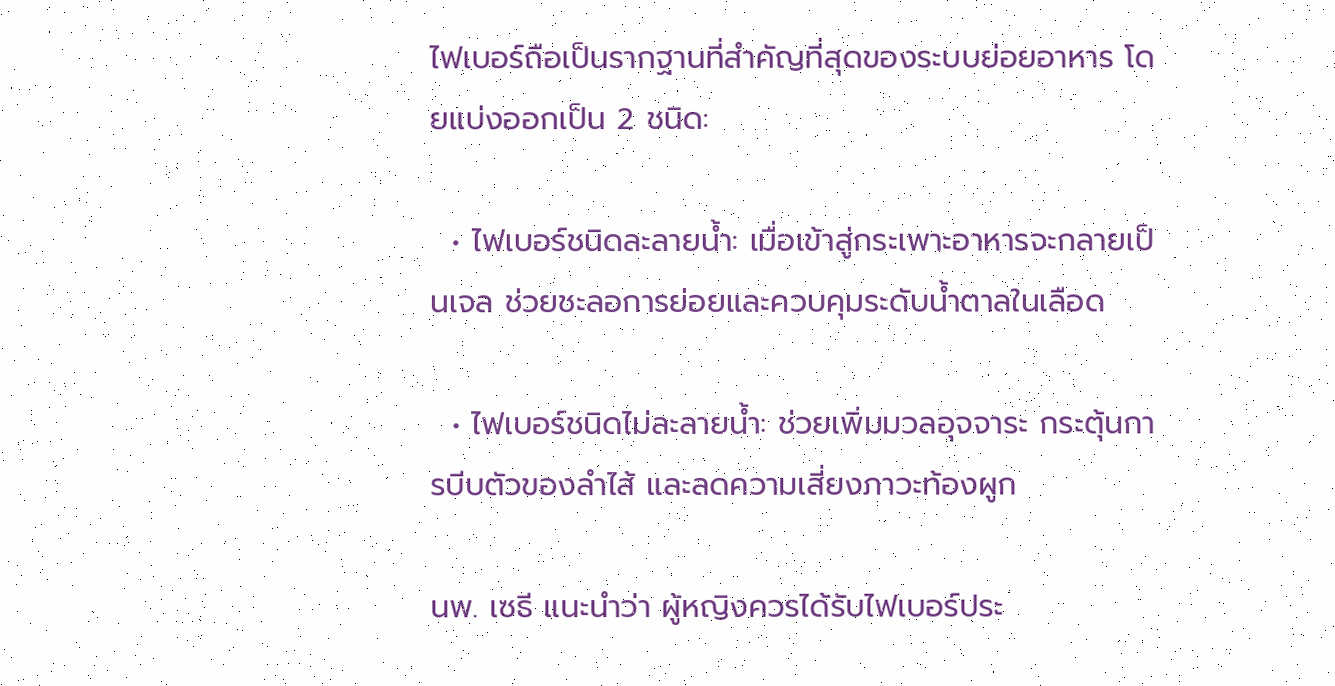ไฟเบอร์ถือเป็นรากฐานที่สำคัญที่สุดของระบบย่อยอาหาร โดยแบ่งออกเป็น 2 ชนิด:

  • ไฟเบอร์ชนิดละลายน้ำ: เมื่อเข้าสู่กระเพาะอาหารจะกลายเป็นเจล ช่วยชะลอการย่อยและควบคุมระดับน้ำตาลในเลือด

  • ไฟเบอร์ชนิดไม่ละลายน้ำ: ช่วยเพิ่มมวลอุจจาระ กระตุ้นการบีบตัวของลำไส้ และลดความเสี่ยงภาวะท้องผูก

นพ. เซธี แนะนำว่า ผู้หญิงควรได้รับไฟเบอร์ประ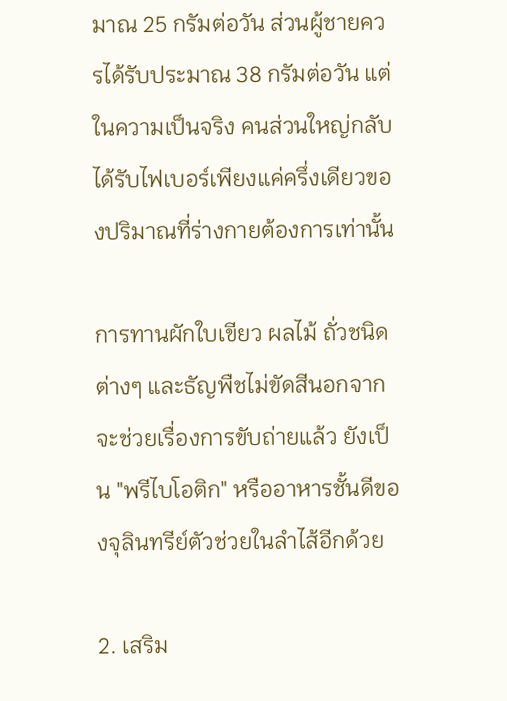มาณ 25 กรัมต่อวัน ส่วนผู้ชายควรได้รับประมาณ 38 กรัมต่อวัน แต่ในความเป็นจริง คนส่วนใหญ่กลับได้รับไฟเบอร์เพียงแค่ครึ่งเดียวของปริมาณที่ร่างกายต้องการเท่านั้น

การทานผักใบเขียว ผลไม้ ถั่วชนิดต่างๆ และธัญพืชไม่ขัดสีนอกจากจะช่วยเรื่องการขับถ่ายแล้ว ยังเป็น "พรีไบโอติก" หรืออาหารชั้นดีของจุลินทรีย์ตัวช่วยในลำไส้อีกด้วย

2. เสริม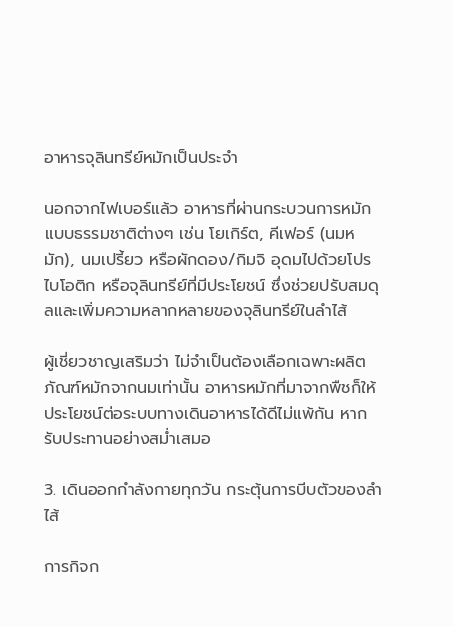อาหารจุลินทรีย์หมักเป็นประจำ

นอกจากไฟเบอร์แล้ว อาหารที่ผ่านกระบวนการหมักแบบธรรมชาติต่างๆ เช่น โยเกิร์ต, คีเฟอร์ (นมหมัก), นมเปรี้ยว หรือผักดอง/กิมจิ อุดมไปด้วยโปรไบโอติก หรือจุลินทรีย์ที่มีประโยชน์ ซึ่งช่วยปรับสมดุลและเพิ่มความหลากหลายของจุลินทรีย์ในลำไส้

ผู้เชี่ยวชาญเสริมว่า ไม่จำเป็นต้องเลือกเฉพาะผลิตภัณฑ์หมักจากนมเท่านั้น อาหารหมักที่มาจากพืชก็ให้ประโยชน์ต่อระบบทางเดินอาหารได้ดีไม่แพ้กัน หากรับประทานอย่างสม่ำเสมอ

3. เดินออกกำลังกายทุกวัน กระตุ้นการบีบตัวของลำไส้

การกิจก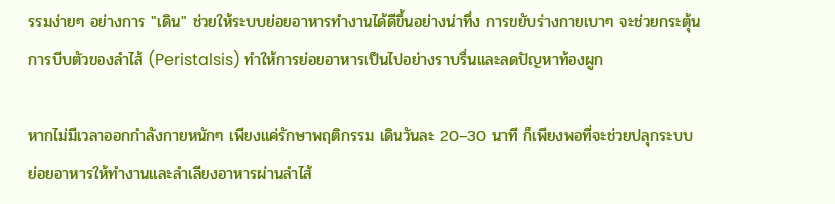รรมง่ายๆ อย่างการ "เดิน" ช่วยให้ระบบย่อยอาหารทำงานได้ดีขึ้นอย่างน่าทึ่ง การขยับร่างกายเบาๆ จะช่วยกระตุ้นการบีบตัวของลำไส้ (Peristalsis) ทำให้การย่อยอาหารเป็นไปอย่างราบรื่นและลดปัญหาท้องผูก

หากไม่มีเวลาออกกำลังกายหนักๆ เพียงแค่รักษาพฤติกรรม เดินวันละ 20–30 นาที ก็เพียงพอที่จะช่วยปลุกระบบย่อยอาหารให้ทำงานและลำเลียงอาหารผ่านลำไส้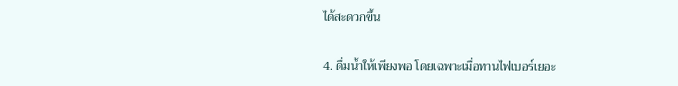ได้สะดวกขึ้น

4. ดื่มน้ำให้เพียงพอ โดยเฉพาะเมื่อทานไฟเบอร์เยอะ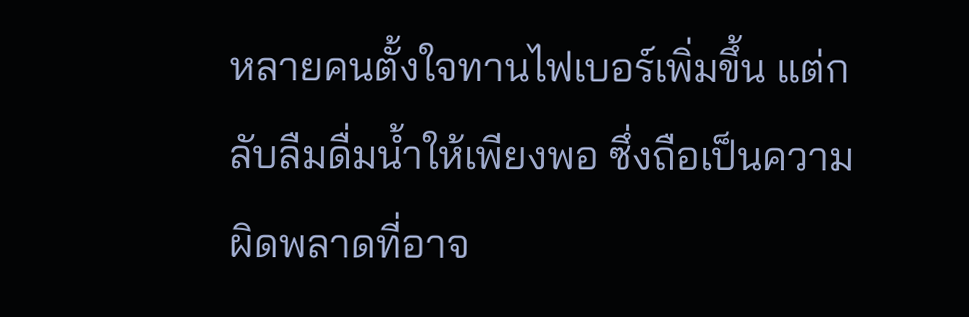หลายคนตั้งใจทานไฟเบอร์เพิ่มขึ้น แต่กลับลืมดื่มน้ำให้เพียงพอ ซึ่งถือเป็นความผิดพลาดที่อาจ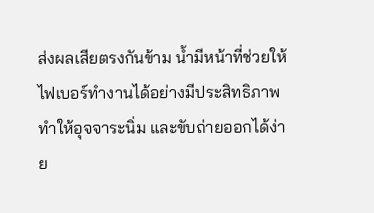ส่งผลเสียตรงกันข้าม น้ำมีหน้าที่ช่วยให้ไฟเบอร์ทำงานได้อย่างมีประสิทธิภาพ ทำให้อุจจาระนิ่ม และขับถ่ายออกได้ง่าย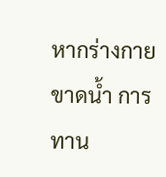หากร่างกายขาดน้ำ การทาน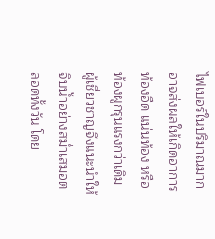ไฟเบอร์ในปริมาณมากอาจส่งผลให้เกิดอาการ ท้องอืด แน่นท้อง หรือท้องผูกรุนแรงกว่าเดิม ผู้เชี่ยวชาญจึงแนะนำให้จิบน้ำอย่างสม่ำเสมอตลอดทั้งวัน โดย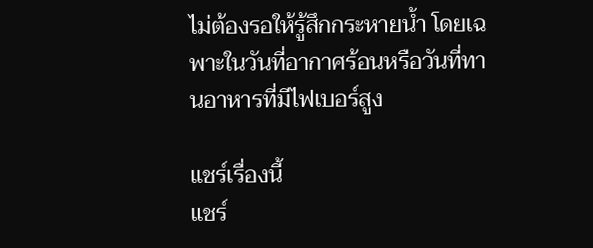ไม่ต้องรอให้รู้สึกกระหายน้ำ โดยเฉพาะในวันที่อากาศร้อนหรือวันที่ทานอาหารที่มีไฟเบอร์สูง

แชร์เรื่องนี้
แชร์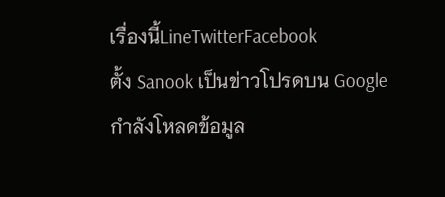เรื่องนี้LineTwitterFacebook
ตั้ง Sanook เป็นข่าวโปรดบน Google
กำลังโหลดข้อมูล